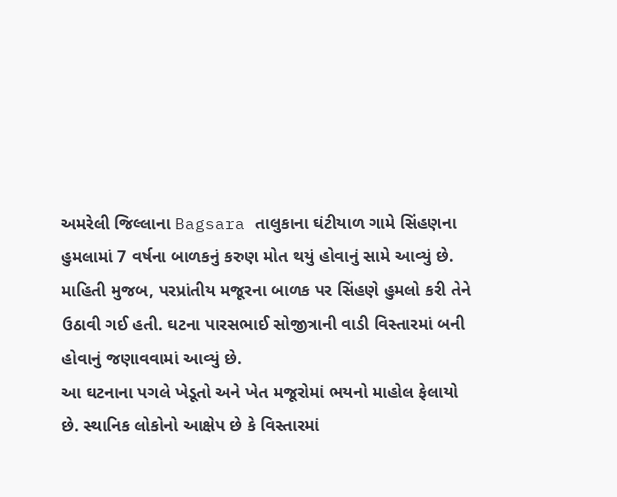અમરેલી જિલ્લાના Bagsara તાલુકાના ઘંટીયાળ ગામે સિંહણના હુમલામાં 7 વર્ષના બાળકનું કરુણ મોત થયું હોવાનું સામે આવ્યું છે.
માહિતી મુજબ, પરપ્રાંતીય મજૂરના બાળક પર સિંહણે હુમલો કરી તેને ઉઠાવી ગઈ હતી. ઘટના પારસભાઈ સોજીત્રાની વાડી વિસ્તારમાં બની હોવાનું જણાવવામાં આવ્યું છે.
આ ઘટનાના પગલે ખેડૂતો અને ખેત મજૂરોમાં ભયનો માહોલ ફેલાયો છે. સ્થાનિક લોકોનો આક્ષેપ છે કે વિસ્તારમાં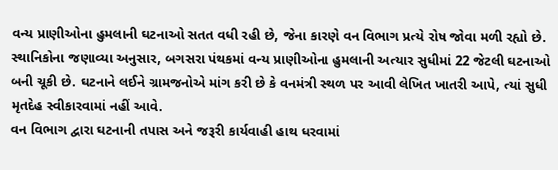વન્ય પ્રાણીઓના હુમલાની ઘટનાઓ સતત વધી રહી છે, જેના કારણે વન વિભાગ પ્રત્યે રોષ જોવા મળી રહ્યો છે.
સ્થાનિકોના જણાવ્યા અનુસાર, બગસરા પંથકમાં વન્ય પ્રાણીઓના હુમલાની અત્યાર સુધીમાં 22 જેટલી ઘટનાઓ બની ચૂકી છે. ઘટનાને લઈને ગ્રામજનોએ માંગ કરી છે કે વનમંત્રી સ્થળ પર આવી લેખિત ખાતરી આપે, ત્યાં સુધી મૃતદેહ સ્વીકારવામાં નહીં આવે.
વન વિભાગ દ્વારા ઘટનાની તપાસ અને જરૂરી કાર્યવાહી હાથ ધરવામાં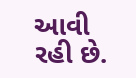આવી રહી છે.